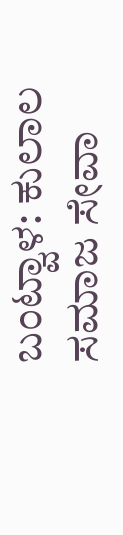ಬಂಟ್ವಾಳ: ಕುಲಾಲ ಸಮಾಜ ಸೇವಾ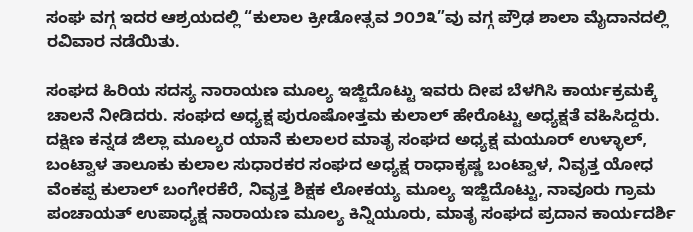ಸಂಘ ವಗ್ಗ ಇದರ ಆಶ್ರಯದಲ್ಲಿ “ಕುಲಾಲ ಕ್ರೀಡೋತ್ಸವ ೨೦೨೩”ವು ವಗ್ಗ ಪ್ರೌಢ ಶಾಲಾ ಮೈದಾನದಲ್ಲಿ ರವಿವಾರ ನಡೆಯಿತು.

ಸಂಘದ ಹಿರಿಯ ಸದಸ್ಯ ನಾರಾಯಣ ಮೂಲ್ಯ ಇಜ್ಜಿದೊಟ್ಟು ಇವರು ದೀಪ ಬೆಳಗಿಸಿ ಕಾರ್ಯಕ್ರಮಕ್ಕೆ ಚಾಲನೆ ನೀಡಿದರು. ಸಂಘದ ಅಧ್ಯಕ್ಷ ಪುರೂಷೋತ್ತಮ ಕುಲಾಲ್ ಹೇರೊಟ್ಟು ಅಧ್ಯಕ್ಷತೆ ವಹಿಸಿದ್ದರು.
ದಕ್ಷಿಣ ಕನ್ನಡ ಜಿಲ್ಲಾ ಮೂಲ್ಯರ ಯಾನೆ ಕುಲಾಲರ ಮಾತೃ ಸಂಘದ ಅಧ್ಯಕ್ಷ ಮಯೂರ್ ಉಳ್ಳಾಲ್, ಬಂಟ್ವಾಳ ತಾಲೂಕು ಕುಲಾಲ ಸುಧಾರಕರ ಸಂಘದ ಅಧ್ಯಕ್ಷ ರಾಧಾಕೃಷ್ಣ ಬಂಟ್ವಾಳ, ನಿವೃತ್ತ ಯೋಧ ವೆಂಕಪ್ಪ ಕುಲಾಲ್ ಬಂಗೇರಕೆರೆ, ನಿವೃತ್ತ ಶಿಕ್ಷಕ ಲೋಕಯ್ಯ ಮೂಲ್ಯ ಇಜ್ಜಿದೊಟ್ಟು, ನಾವೂರು ಗ್ರಾಮ ಪಂಚಾಯತ್ ಉಪಾಧ್ಯಕ್ಷ ನಾರಾಯಣ ಮೂಲ್ಯ ಕಿನ್ನಿಯೂರು, ಮಾತೃ ಸಂಘದ ಪ್ರದಾನ ಕಾರ್ಯದರ್ಶಿ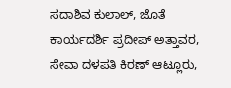ಸದಾಶಿವ ಕುಲಾಲ್, ಜೊತೆ ಕಾರ್ಯದರ್ಶಿ ಪ್ರದೀಪ್ ಅತ್ತಾವರ, ಸೇವಾ ದಳಪತಿ ಕಿರಣ್ ಆಟ್ಲೂರು,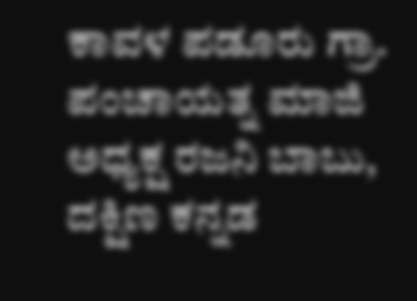ಕಾವಳ ಪಡೂರು ಗ್ರಾ. ಪಂಚಾಯತ್ನ ಮಾಜಿ ಅಧ್ಯಕ್ಷ ರಜನಿ ಬಾಬು, ದಕ್ಷಿಣ ಕನ್ನಡ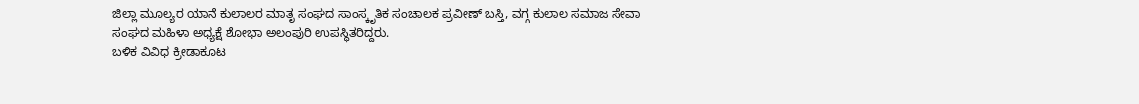ಜಿಲ್ಲಾ ಮೂಲ್ಯರ ಯಾನೆ ಕುಲಾಲರ ಮಾತೃ ಸಂಘದ ಸಾಂಸ್ಕೃತಿಕ ಸಂಚಾಲಕ ಪ್ರವೀಣ್ ಬಸ್ತಿ, ವಗ್ಗ ಕುಲಾಲ ಸಮಾಜ ಸೇವಾ ಸಂಘದ ಮಹಿಳಾ ಅಧ್ಯಕ್ಷೆ ಶೋಭಾ ಅಲಂಪುರಿ ಉಪಸ್ಥಿತರಿದ್ದರು.
ಬಳಿಕ ವಿವಿಧ ಕ್ರೀಡಾಕೂಟ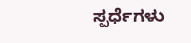ಸ್ಪರ್ಧೆಗಳು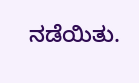ನಡೆಯಿತು.